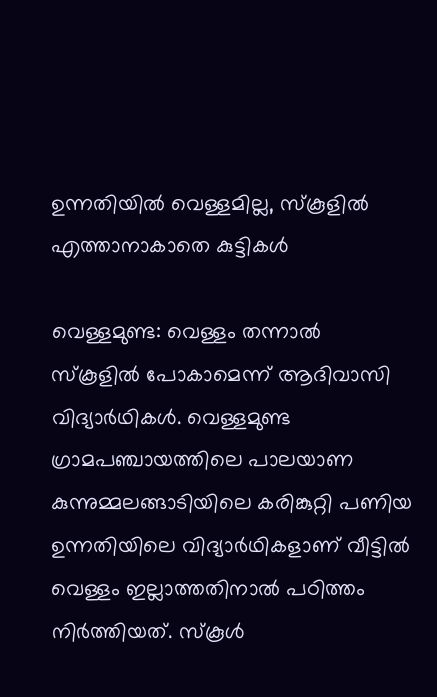ഉന്നതിയിൽ വെള്ളമില്ല, സ്‌കൂളിൽ എത്താനാകാതെ കുട്ടികൾ

വെള്ളമുണ്ട: വെള്ളം തന്നാൽ സ്‌കൂളിൽ പോകാമെന്ന് ആദിവാസി വിദ്യാർഥികൾ. വെള്ളമുണ്ട ഗ്രാമപഞ്ചായത്തിലെ പാലയാണ കുന്നുമ്മലങ്ങാടിയിലെ കരിങ്കുറ്റി പണിയ ഉന്നതിയിലെ വിദ്യാർഥികളാണ് വീട്ടിൽ വെള്ളം ഇല്ലാത്തതിനാൽ പഠിത്തം നിർത്തിയത്. സ്‌കൂൾ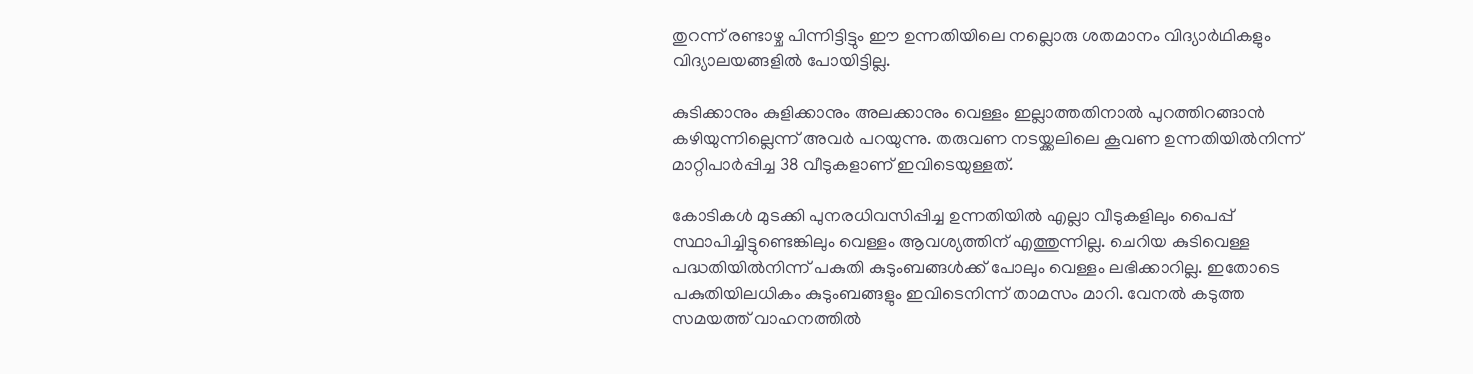തുറന്ന് രണ്ടാഴ്ച പിന്നിട്ടിട്ടും ഈ ഉന്നതിയിലെ നല്ലൊരു ശതമാനം വിദ്യാർഥികളും വിദ്യാലയങ്ങളിൽ പോയിട്ടില്ല.

കുടിക്കാനും കുളിക്കാനും അലക്കാനും വെള്ളം ഇല്ലാത്തതിനാൽ പുറത്തിറങ്ങാൻ കഴിയുന്നില്ലെന്ന് അവർ പറയുന്നു. തരുവണ നടയ്ക്കലിലെ കൂവണ ഉന്നതിയിൽനിന്ന് മാറ്റിപാർപ്പിച്ച 38 വീടുകളാണ് ഇവിടെയുള്ളത്.

കോടികൾ മുടക്കി പുനരധിവസിപ്പിച്ച ഉന്നതിയിൽ എല്ലാ വീടുകളിലും പൈപ്പ് സ്ഥാപിച്ചിട്ടുണ്ടെങ്കിലും വെള്ളം ആവശ്യത്തിന് എത്തുന്നില്ല. ചെറിയ കുടിവെള്ള പദ്ധതിയിൽനിന്ന് പകുതി കുടുംബങ്ങൾക്ക് പോലും വെള്ളം ലഭിക്കാറില്ല. ഇതോടെ പകുതിയിലധികം കുടുംബങ്ങളും ഇവിടെനിന്ന് താമസം മാറി. വേനൽ കടുത്ത സമയത്ത് വാഹനത്തിൽ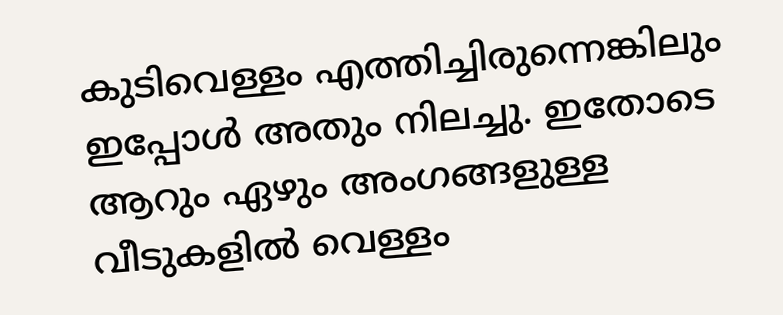കുടിവെള്ളം എത്തിച്ചിരുന്നെങ്കിലും ഇപ്പോൾ അതും നിലച്ചു. ഇതോടെ ആറും ഏഴും അംഗങ്ങളുള്ള വീടുകളിൽ വെള്ളം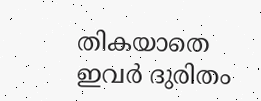തികയാതെ ഇവർ ദുരിതം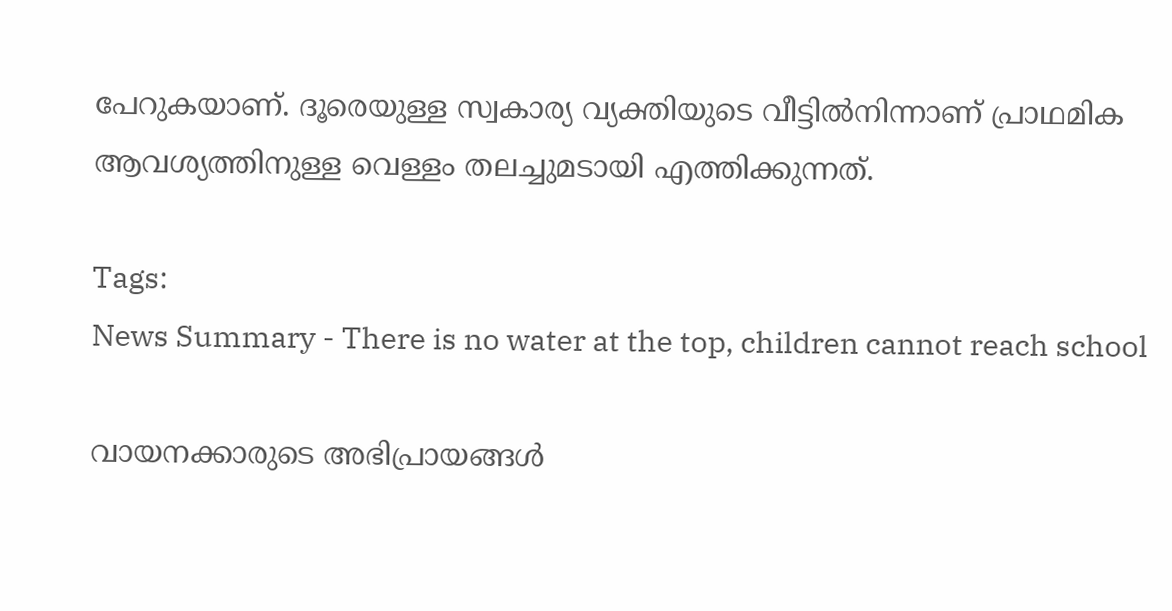പേറുകയാണ്. ദൂരെയുള്ള സ്വകാര്യ വ്യക്തിയുടെ വീട്ടിൽനിന്നാണ് പ്രാഥമിക ആവശ്യത്തിനുള്ള വെള്ളം തലച്ചുമടായി എത്തിക്കുന്നത്.

Tags:
News Summary - There is no water at the top, children cannot reach school

വായനക്കാരുടെ അഭിപ്രായങ്ങള്‍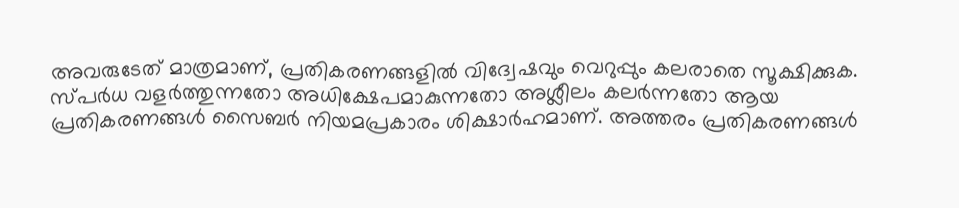അവരുടേത് മാത്രമാണ്, പ്രതികരണങ്ങളിൽ വിദ്വേഷവും വെറുപ്പും കലരാതെ സൂക്ഷിക്കുക. സ്പർധ വളർത്തുന്നതോ അധിക്ഷേപമാകുന്നതോ അശ്ലീലം കലർന്നതോ ആയ പ്രതികരണങ്ങൾ സൈബർ നിയമപ്രകാരം ശിക്ഷാർഹമാണ്. അത്തരം പ്രതികരണങ്ങൾ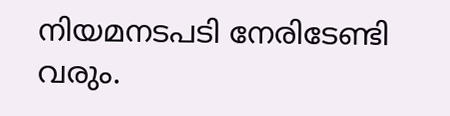നിയമനടപടി നേരിടേണ്ടി വരും.